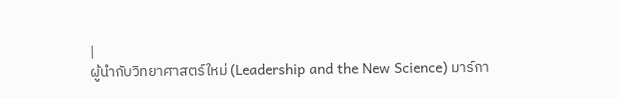|
ผู้นำกับวิทยาศาสตร์ใหม่ (Leadership and the New Science) มาร์กา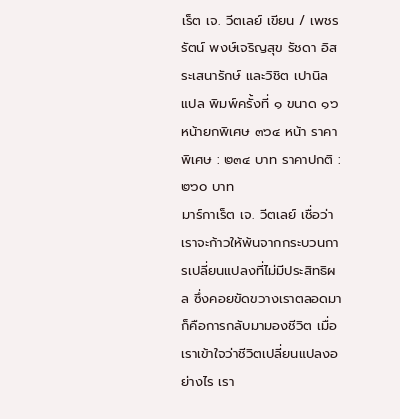เร็ต เจ. วีตเลย์ เขียน / เพชรรัตน์ พงษ์เจริญสุข รัชดา อิสระเสนารักษ์ และวิชิต เปานิล แปล พิมพ์ครั้งที่ ๑ ขนาด ๑๖ หน้ายกพิเศษ ๓๖๔ หน้า ราคาพิเศษ : ๒๓๔ บาท ราคาปกติ : ๒๖๐ บาท
มาร์กาเร็ต เจ. วีตเลย์ เชื่อว่าเราจะก้าวให้พ้นจากกระบวนการเปลี่ยนแปลงที่ไม่มีประสิทธิผล ซึ่งคอยขัดขวางเราตลอดมาก็คือการกลับมามองชีวิต เมื่อเราเข้าใจว่าชีวิตเปลี่ยนแปลงอย่างไร เรา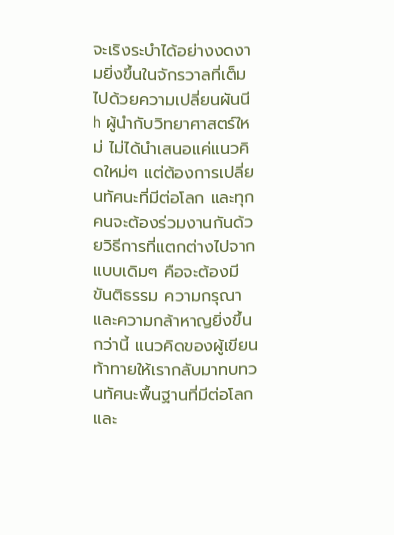จะเริงระบำได้อย่างงดงามยิ่งขึ้นในจักรวาลที่เต็มไปด้วยความเปลี่ยนผันนีh ผู้นำกับวิทยาศาสตร์ใหม่ ไม่ได้นำเสนอแค่แนวคิดใหม่ๆ แต่ต้องการเปลี่ยนทัศนะที่มีต่อโลก และทุกคนจะต้องร่วมงานกันด้วยวิธีการที่แตกต่างไปจากแบบเดิมๆ คือจะต้องมีขันติธรรม ความกรุณา และความกล้าหาญยิ่งขึ้นกว่านี้ แนวคิดของผู้เขียนท้าทายให้เรากลับมาทบทวนทัศนะพื้นฐานที่มีต่อโลก และ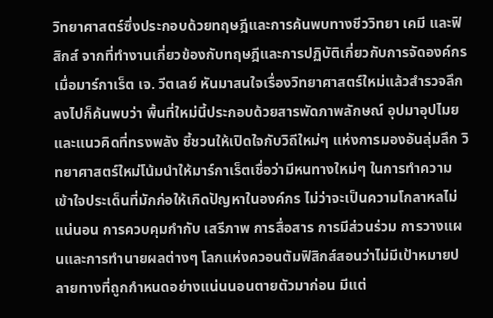วิทยาศาสตร์ซึ่งประกอบด้วยทฤษฎีและการค้นพบทางชีววิทยา เคมี และฟิสิกส์ จากที่ทำงานเกี่ยวข้องกับทฤษฎีและการปฏิบัติเกี่ยวกับการจัดองค์กร เมื่อมาร์กาเร็ต เจ. วีตเลย์ หันมาสนใจเรื่องวิทยาศาสตร์ใหม่แล้วสำรวจลึกลงไปก็ค้นพบว่า พื้นที่ใหม่นี้ประกอบด้วยสารพัดภาพลักษณ์ อุปมาอุปไมย และแนวคิดที่ทรงพลัง ชี้ชวนให้เปิดใจกับวิถีใหม่ๆ แห่งการมองอันลุ่มลึก วิทยาศาสตร์ใหม่โน้มนำให้มาร์กาเร็ตเชื่อว่ามีหนทางใหม่ๆ ในการทำความเข้าใจประเด็นที่มักก่อให้เกิดปัญหาในองค์กร ไม่ว่าจะเป็นความโกลาหลไม่แน่นอน การควบคุมกำกับ เสรีภาพ การสื่อสาร การมีส่วนร่วม การวางแผนและการทำนายผลต่างๆ โลกแห่งควอนตัมฟิสิกส์สอนว่าไม่มีเป้าหมายปลายทางที่ถูกกำหนดอย่างแน่นนอนตายตัวมาก่อน มีแต่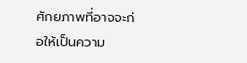ศักยภาพที่อาจจะก่อให้เป็นความ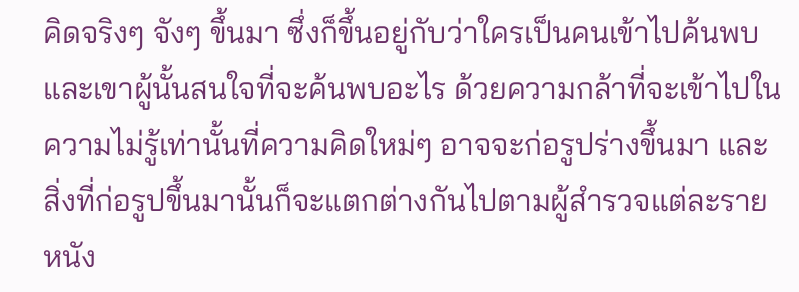คิดจริงๆ จังๆ ขึ้นมา ซึ่งก็ขึ้นอยู่กับว่าใครเป็นคนเข้าไปค้นพบ และเขาผู้นั้นสนใจที่จะค้นพบอะไร ด้วยความกล้าที่จะเข้าไปในความไม่รู้เท่านั้นที่ความคิดใหม่ๆ อาจจะก่อรูปร่างขึ้นมา และสิ่งที่ก่อรูปขึ้นมานั้นก็จะแตกต่างกันไปตามผู้สำรวจแต่ละราย หนัง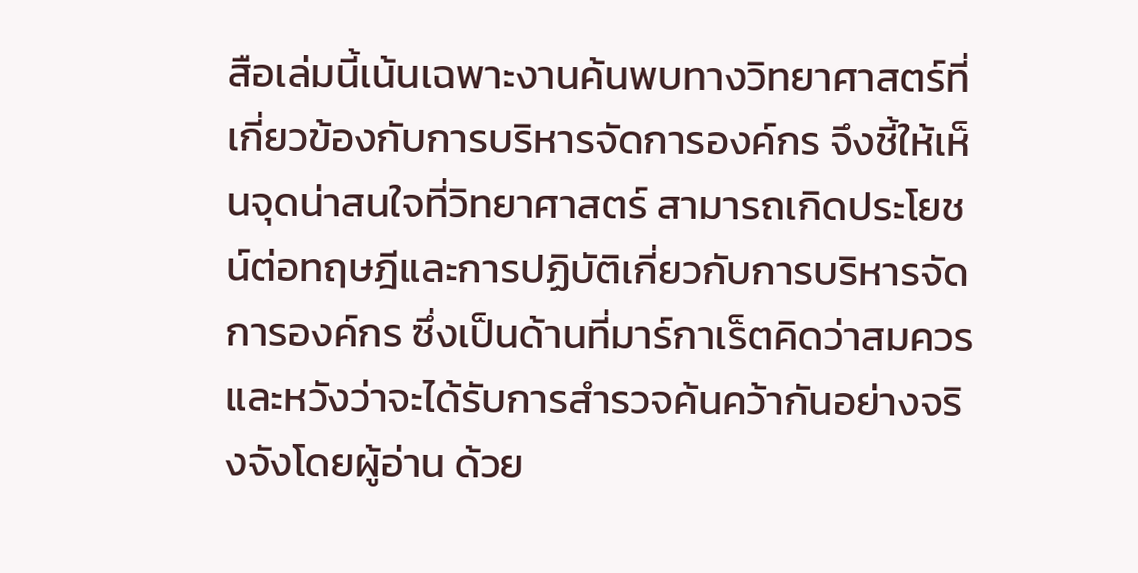สือเล่มนี้เน้นเฉพาะงานค้นพบทางวิทยาศาสตร์ที่เกี่ยวข้องกับการบริหารจัดการองค์กร จึงชี้ให้เห็นจุดน่าสนใจที่วิทยาศาสตร์ สามารถเกิดประโยชน์ต่อทฤษฎีและการปฏิบัติเกี่ยวกับการบริหารจัดการองค์กร ซึ่งเป็นด้านที่มาร์กาเร็ตคิดว่าสมควรและหวังว่าจะได้รับการสำรวจค้นคว้ากันอย่างจริงจังโดยผู้อ่าน ด้วย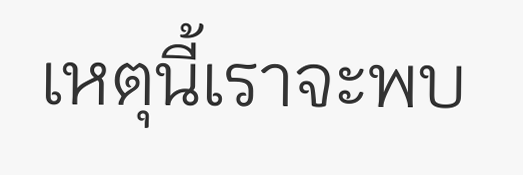เหตุนี้เราจะพบ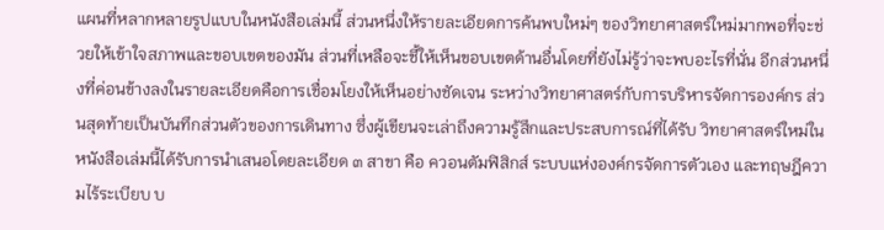แผนที่หลากหลายรูปแบบในหนังสือเล่มนี้ ส่วนหนึ่งให้รายละเอียดการค้นพบใหม่ๆ ของวิทยาศาสตร์ใหม่มากพอที่จะช่วยให้เข้าใจสภาพและขอบเขตของมัน ส่วนที่เหลือจะชี้ให้เห็นขอบเขตด้านอื่นโดยที่ยังไม่รู้ว่าจะพบอะไรที่นั่น อีกส่วนหนึ่งที่ค่อนข้างลงในรายละเอียดคือการเชื่อมโยงให้เห็นอย่างชัดเจน ระหว่างวิทยาศาสตร์กับการบริหารจัดการองค์กร ส่วนสุดท้ายเป็นบันทึกส่วนตัวของการเดินทาง ซึ่งผู้เขียนจะเล่าถึงความรู้สึกและประสบการณ์ที่ได้รับ วิทยาศาสตร์ใหม่ในหนังสือเล่มนี้ได้รับการนำเสนอโดยละเอียด ๓ สาขา คือ ควอนตัมฟิสิกส์ ระบบแห่งองค์กรจัดการตัวเอง และทฤษฎีความไร้ระเบียบ บ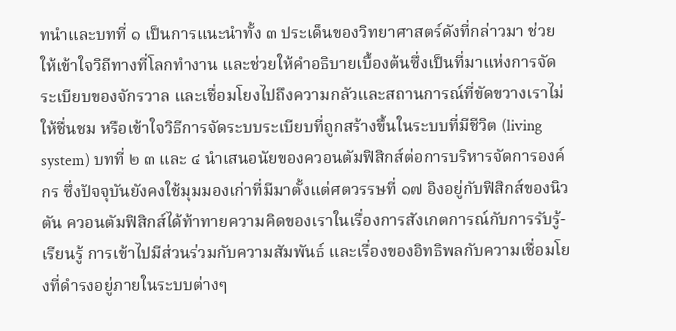ทนำและบทที่ ๑ เป็นการแนะนำทั้ง ๓ ประเด็นของวิทยาศาสตร์ดังที่กล่าวมา ช่วยให้เข้าใจวิถีทางที่โลกทำงาน และช่วยให้คำอธิบายเบื้องต้นซึ่งเป็นที่มาแห่งการจัดระเบียบของจักรวาล และเชื่อมโยงไปถึงความกลัวและสถานการณ์ที่ขัดขวางเราไม่ให้ชื่นชม หรือเข้าใจวิธีการจัดระบบระเบียบที่ถูกสร้างขึ้นในระบบที่มีชีวิต (living system) บทที่ ๒ ๓ และ ๔ นำเสนอนัยของควอนตัมฟิสิกส์ต่อการบริหารจัดการองค์กร ซึ่งปัจจุบันยังคงใช้มุมมองเก่าที่มีมาตั้งแต่ศตวรรษที่ ๑๗ อิงอยู่กับฟิสิกส์ของนิวตัน ควอนตัมฟิสิกส์ได้ท้าทายความคิดของเราในเรื่องการสังเกตการณ์กับการรับรู้-เรียนรู้ การเข้าไปมีส่วนร่วมกับความสัมพันธ์ และเรื่องของอิทธิพลกับความเชื่อมโยงที่ดำรงอยู่ภายในระบบต่างๆ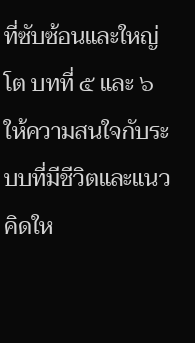ที่ซับซ้อนและใหญ่โต บทที่ ๕ และ ๖ ให้ความสนใจกับระบบที่มีชีวิตและแนวคิดให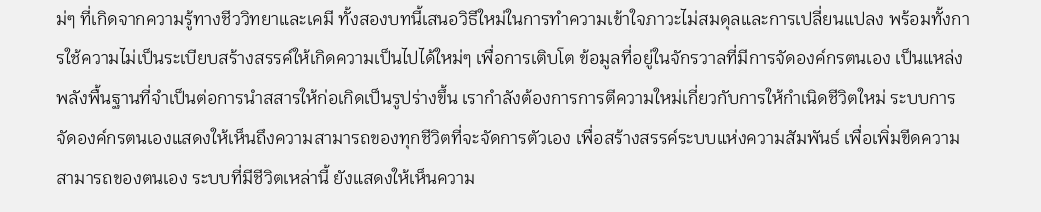ม่ๆ ที่เกิดจากความรู้ทางชีววิทยาและเคมี ทั้งสองบทนี้เสนอวิธีใหม่ในการทำความเข้าใจภาวะไม่สมดุลและการเปลี่ยนแปลง พร้อมทั้งการใช้ความไม่เป็นระเบียบสร้างสรรค์ให้เกิดความเป็นไปได้ใหม่ๆ เพื่อการเติบโต ข้อมูลที่อยู่ในจักรวาลที่มีการจัดองค์กรตนเอง เป็นแหล่งพลังพื้นฐานที่จำเป็นต่อการนำสสารให้ก่อเกิดเป็นรูปร่างขึ้น เรากำลังต้องการการตีความใหม่เกี่ยวกับการให้กำเนิดชีวิตใหม่ ระบบการจัดองค์กรตนเองแสดงให้เห็นถึงความสามารถของทุกชีวิตที่จะจัดการตัวเอง เพื่อสร้างสรรค์ระบบแห่งความสัมพันธ์ เพื่อเพิ่มขีดความสามารถของตนเอง ระบบที่มีชีวิตเหล่านี้ ยังแสดงให้เห็นความ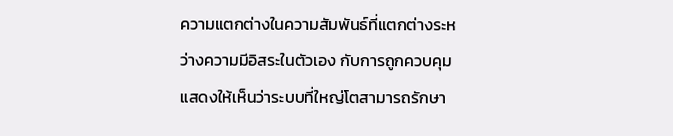ความแตกต่างในความสัมพันธ์ที่แตกต่างระหว่างความมีอิสระในตัวเอง กับการถูกควบคุม แสดงให้เห็นว่าระบบที่ใหญ่โตสามารถรักษา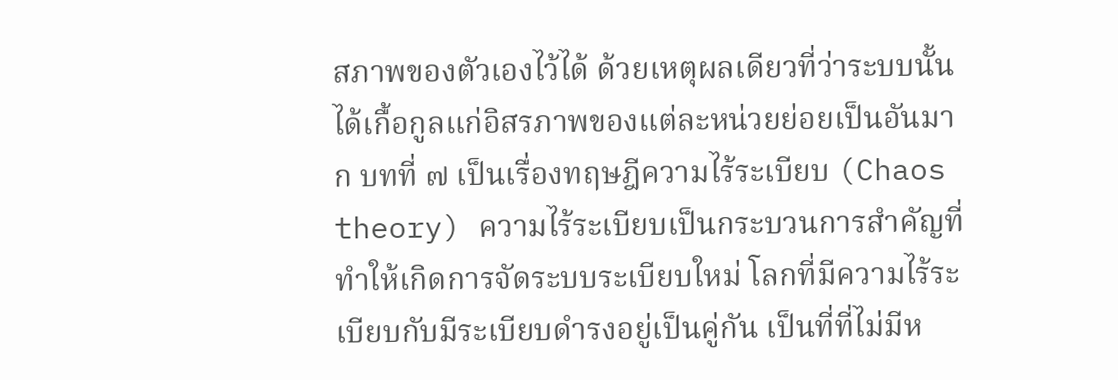สภาพของตัวเองไว้ได้ ด้วยเหตุผลเดียวที่ว่าระบบนั้น ได้เกื้อกูลแก่อิสรภาพของแต่ละหน่วยย่อยเป็นอันมาก บทที่ ๗ เป็นเรื่องทฤษฎีความไร้ระเบียบ (Chaos theory) ความไร้ระเบียบเป็นกระบวนการสำคัญที่ทำให้เกิดการจัดระบบระเบียบใหม่ โลกที่มีความไร้ระเบียบกับมีระเบียบดำรงอยู่เป็นคู่กัน เป็นที่ที่ไม่มีห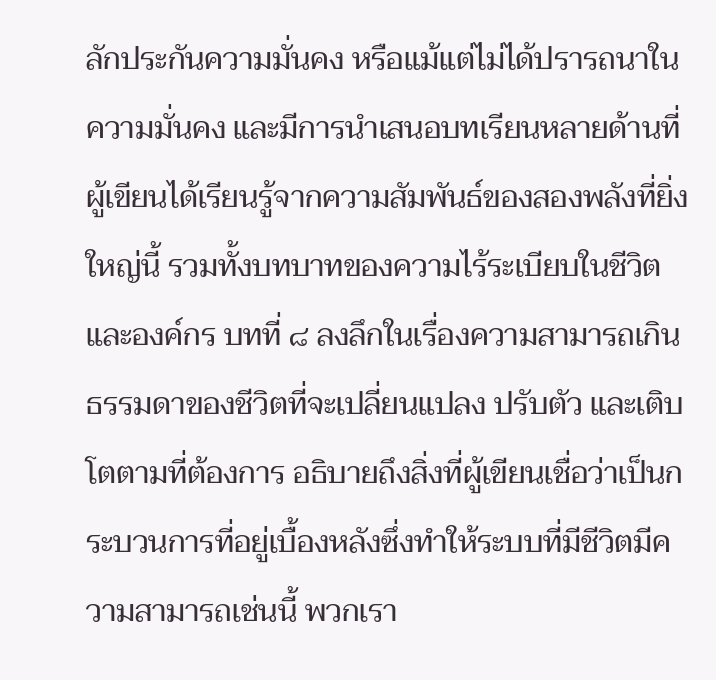ลักประกันความมั่นคง หรือแม้แต่ไม่ได้ปรารถนาในความมั่นคง และมีการนำเสนอบทเรียนหลายด้านที่ผู้เขียนได้เรียนรู้จากความสัมพันธ์ของสองพลังที่ยิ่งใหญ่นี้ รวมทั้งบทบาทของความไร้ระเบียบในชีวิตและองค์กร บทที่ ๘ ลงลึกในเรื่องความสามารถเกินธรรมดาของชีวิตที่จะเปลี่ยนแปลง ปรับตัว และเติบโตตามที่ต้องการ อธิบายถึงสิ่งที่ผู้เขียนเชื่อว่าเป็นกระบวนการที่อยู่เบื้องหลังซึ่งทำให้ระบบที่มีชีวิตมีความสามารถเช่นนี้ พวกเรา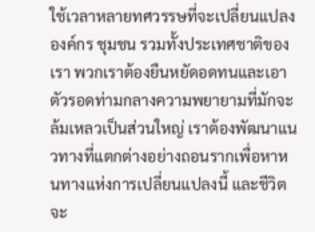ใช้เวลาหลายทศวรรษที่จะเปลี่ยนแปลงองค์กร ชุมชน รวมทั้งประเทศชาติของเรา พวกเราต้องยืนหยัดอดทนและเอาตัวรอดท่ามกลางความพยายามที่มักจะล้มเหลวเป็นส่วนใหญ่ เราต้องพัฒนาแนวทางที่แตกต่างอย่างถอนรากเพื่อหาหนทางแห่งการเปลี่ยนแปลงนี้ และชีวิตจะ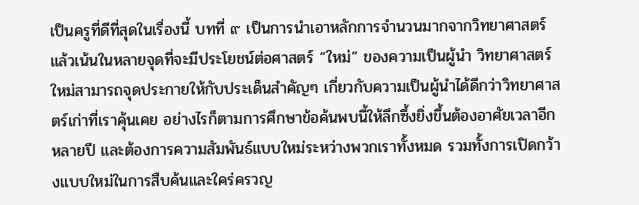เป็นครูที่ดีที่สุดในเรื่องนี้ บทที่ ๙ เป็นการนำเอาหลักการจำนวนมากจากวิทยาศาสตร์ แล้วเน้นในหลายจุดที่จะมีประโยชน์ต่อศาสตร์ “ใหม่” ของความเป็นผู้นำ วิทยาศาสตร์ใหม่สามารถจุดประกายให้กับประเด็นสำคัญๆ เกี่ยวกับความเป็นผู้นำได้ดีกว่าวิทยาศาสตร์เก่าที่เราคุ้นเคย อย่างไรก็ตามการศึกษาข้อค้นพบนี้ให้ลึกซึ้งยิ่งขึ้นต้องอาศัยเวลาอีกหลายปี และต้องการความสัมพันธ์แบบใหม่ระหว่างพวกเราทั้งหมด รวมทั้งการเปิดกว้างแบบใหม่ในการสืบค้นและใคร่ครวญ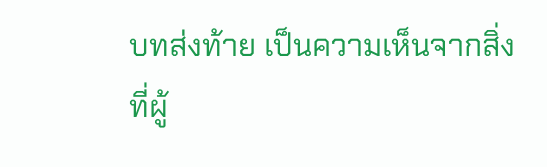บทส่งท้าย เป็นความเห็นจากสิ่งที่ผู้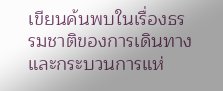เขียนค้นพบในเรื่องธรรมชาติของการเดินทางและกระบวนการแห่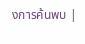งการค้นพบ |